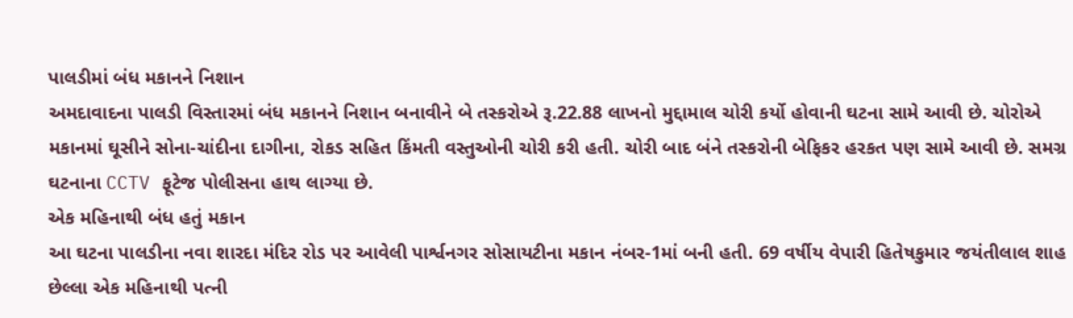પાલડીમાં બંધ મકાનને નિશાન
અમદાવાદના પાલડી વિસ્તારમાં બંધ મકાનને નિશાન બનાવીને બે તસ્કરોએ રૂ.22.88 લાખનો મુદ્દામાલ ચોરી કર્યો હોવાની ઘટના સામે આવી છે. ચોરોએ મકાનમાં ઘૂસીને સોના-ચાંદીના દાગીના, રોકડ સહિત કિંમતી વસ્તુઓની ચોરી કરી હતી. ચોરી બાદ બંને તસ્કરોની બેફિકર હરકત પણ સામે આવી છે. સમગ્ર ઘટનાના CCTV ફૂટેજ પોલીસના હાથ લાગ્યા છે.
એક મહિનાથી બંધ હતું મકાન
આ ઘટના પાલડીના નવા શારદા મંદિર રોડ પર આવેલી પાર્શ્વનગર સોસાયટીના મકાન નંબર-1માં બની હતી. 69 વર્ષીય વેપારી હિતેષકુમાર જયંતીલાલ શાહ છેલ્લા એક મહિનાથી પત્ની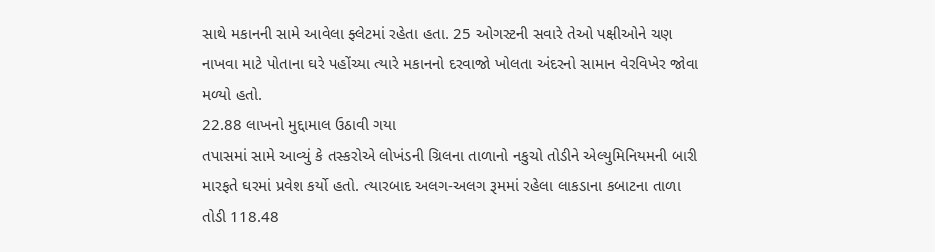સાથે મકાનની સામે આવેલા ફ્લેટમાં રહેતા હતા. 25 ઓગસ્ટની સવારે તેઓ પક્ષીઓને ચણ નાખવા માટે પોતાના ઘરે પહોંચ્યા ત્યારે મકાનનો દરવાજો ખોલતા અંદરનો સામાન વેરવિખેર જોવા મળ્યો હતો.
22.88 લાખનો મુદ્દામાલ ઉઠાવી ગયા
તપાસમાં સામે આવ્યું કે તસ્કરોએ લોખંડની ગ્રિલના તાળાનો નકુચો તોડીને એલ્યુમિનિયમની બારી મારફતે ઘરમાં પ્રવેશ કર્યો હતો. ત્યારબાદ અલગ-અલગ રૂમમાં રહેલા લાકડાના કબાટના તાળા તોડી 118.48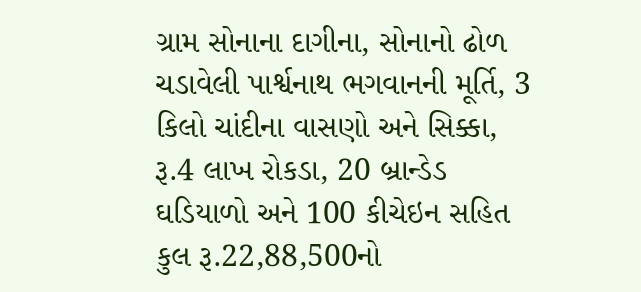ગ્રામ સોનાના દાગીના, સોનાનો ઢોળ ચડાવેલી પાર્શ્વનાથ ભગવાનની મૂર્તિ, 3 કિલો ચાંદીના વાસણો અને સિક્કા, રૂ.4 લાખ રોકડા, 20 બ્રાન્ડેડ ઘડિયાળો અને 100 કીચેઇન સહિત કુલ રૂ.22,88,500નો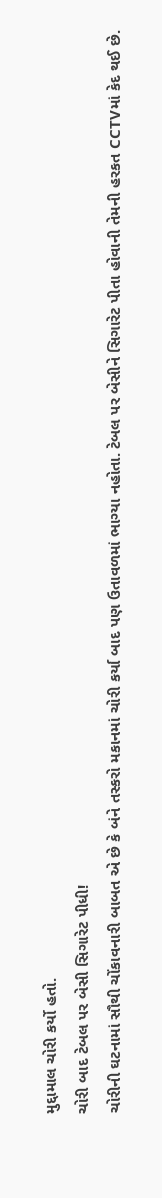મુદ્દામાલ ચોરી કર્યો હતો.
ચોરી બાદ ટેબલ પર બેસી સિગારેટ પીધી!
ચોરીની ઘટનામાં સૌથી ચોંકાવનારી બાબત એ છે કે બંને તસ્કરો મકાનમાં ચોરી કર્યા બાદ પણ ઉતાવળમાં ભાગ્યા નહોતા. ટેબલ પર બેસીને સિગારેટ પીતા હોવાની તેમની હરકત CCTVમાં કેદ થઈ છે.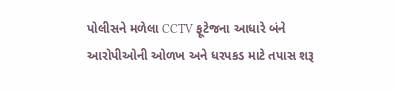પોલીસને મળેલા CCTV ફૂટેજના આધારે બંને આરોપીઓની ઓળખ અને ધરપકડ માટે તપાસ શરૂ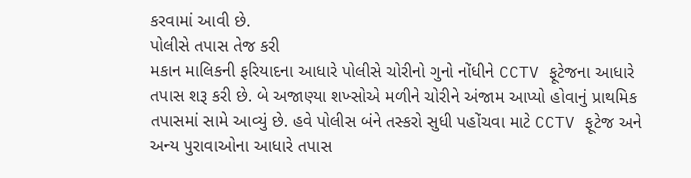કરવામાં આવી છે.
પોલીસે તપાસ તેજ કરી
મકાન માલિકની ફરિયાદના આધારે પોલીસે ચોરીનો ગુનો નોંધીને CCTV ફૂટેજના આધારે તપાસ શરૂ કરી છે. બે અજાણ્યા શખ્સોએ મળીને ચોરીને અંજામ આપ્યો હોવાનું પ્રાથમિક તપાસમાં સામે આવ્યું છે. હવે પોલીસ બંને તસ્કરો સુધી પહોંચવા માટે CCTV ફૂટેજ અને અન્ય પુરાવાઓના આધારે તપાસ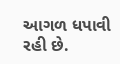આગળ ધપાવી રહી છે.